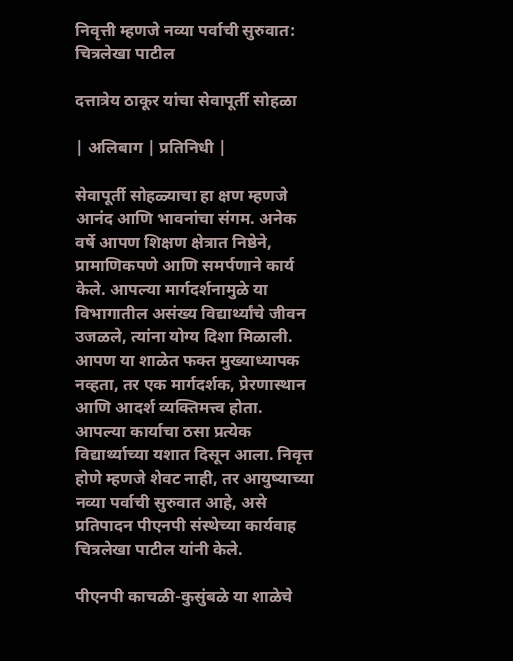निवृत्ती म्हणजे नव्या पर्वाची सुरुवात: चित्रलेखा पाटील

दत्तात्रेय ठाकूर यांचा सेवापूर्ती सोहळा

| अलिबाग | प्रतिनिधी |

सेवापूर्ती सोहळ्याचा हा क्षण म्हणजे आनंद आणि भावनांचा संगम. अनेक वर्षे आपण शिक्षण क्षेत्रात निष्ठेने, प्रामाणिकपणे आणि समर्पणाने कार्य केले. आपल्या मार्गदर्शनामुळे या विभागातील असंख्य विद्यार्थ्यांचे जीवन उजळले, त्यांना योग्य दिशा मिळाली. आपण या शाळेत फक्त मुख्याध्यापक नव्हता, तर एक मार्गदर्शक, प्रेरणास्थान आणि आदर्श व्यक्तिमत्त्व होता. आपल्या कार्याचा ठसा प्रत्येक विद्यार्थ्याच्या यशात दिसून आला. निवृत्त होणे म्हणजे शेवट नाही, तर आयुष्याच्या नव्या पर्वाची सुरुवात आहे, असे प्रतिपादन पीएनपी संस्थेच्या कार्यवाह चित्रलेखा पाटील यांनी केले.

पीएनपी काचळी-कुसुंबळे या शाळेचे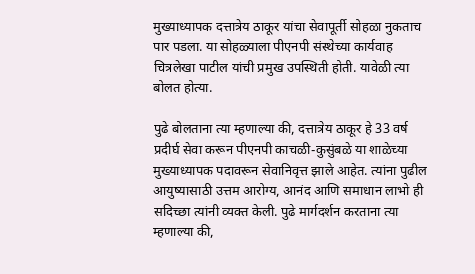मुख्याध्यापक दत्तात्रेय ठाकूर यांचा सेवापूर्ती सोहळा नुकताच पार पडला. या सोहळ्याला पीएनपी संस्थेच्या कार्यवाह चित्रलेखा पाटील यांची प्रमुख उपस्थिती होती. यावेळी त्या बोलत होत्या.

पुढे बोलताना त्या म्हणाल्या की, दत्तात्रेय ठाकूर हे 33 वर्ष प्रदीर्घ सेवा करून पीएनपी काचळी-कुसुंबळे या शाळेच्या मुख्याध्यापक पदावरून सेवानिवृत्त झाले आहेत. त्यांना पुढील आयुष्यासाठी उत्तम आरोग्य, आनंद आणि समाधान लाभो ही सदिच्छा त्यांनी व्यक्त केली. पुढे मार्गदर्शन करताना त्या म्हणाल्या की,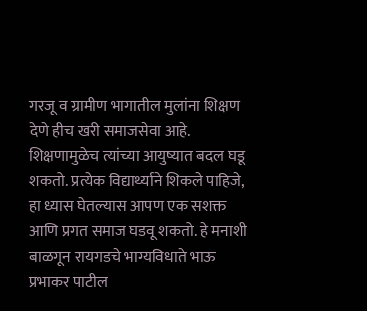गरजू व ग्रामीण भागातील मुलांना शिक्षण देणे हीच खरी समाजसेवा आहे. शिक्षणामुळेच त्यांच्या आयुष्यात बदल घडू शकतो. प्रत्येक विद्यार्थ्याने शिकले पाहिजे, हा ध्यास घेतल्यास आपण एक सशक्त आणि प्रगत समाज घडवू शकतो. हे मनाशी बाळगून रायगडचे भाग्यविधाते भाऊ प्रभाकर पाटील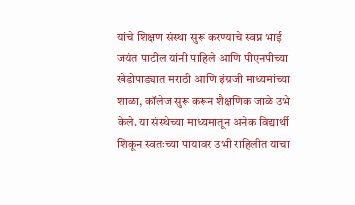यांचे शिक्षण संस्था सुरू करण्याचे स्वप्न भाई जयंत पाटील यांनी पाहिले आणि पीएनपीच्या खेडोपाड्यात मराठी आणि इंग्रजी माध्यमांच्या शाळा, कॉलेज सुरू करून शैक्षणिक जाळे उभे केले. या संस्थेच्या माध्यमातून अनेक विद्यार्थी शिकून स्वतःच्या पायावर उभी राहिलीत याचा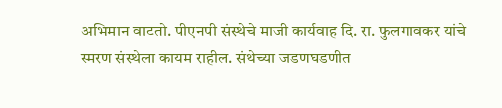अभिमान वाटतो. पीएनपी संस्थेचे माजी कार्यवाह दि. रा. फुलगावकर यांचे स्मरण संस्थेला कायम राहील. संथेच्या जडणघडणीत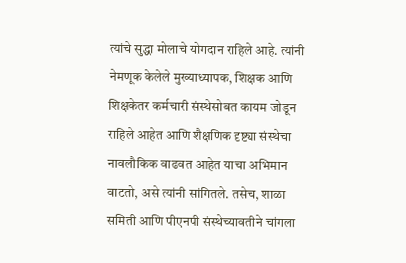त्यांचे सुद्धा मोलाचे योगदान राहिले आहे. त्यांनी नेमणूक केलेले मुख्याध्यापक, शिक्षक आणि शिक्षकेतर कर्मचारी संस्थेसोबत कायम जोडून राहिले आहेत आणि शैक्षणिक दृष्ट्या संस्थेचा नावलौकिक वाढवत आहेत याचा अभिमान वाटतो, असे त्यांनी सांगितले. तसेच, शाळा समिती आणि पीएनपी संस्थेच्यावतीने चांगला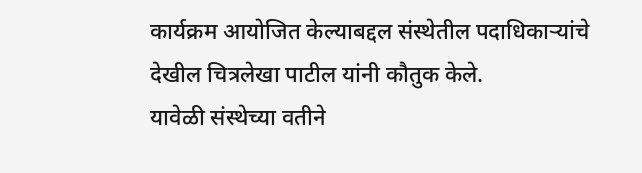कार्यक्रम आयोजित केल्याबद्दल संस्थेतील पदाधिकाऱ्यांचे देखील चित्रलेखा पाटील यांनी कौतुक केले.
यावेळी संस्थेच्या वतीने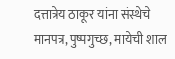दत्तात्रेय ठाकूर यांना संस्थेचे मानपत्र, पुष्पगुच्छ, मायेची शाल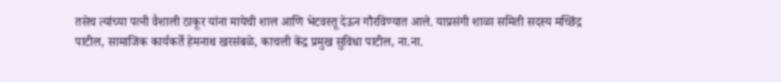तसेच त्यांच्या पत्नी वैशाली ठाकूर यांना मायेची शाल आणि भेटवस्तू देऊन गौरविण्यात आले. याप्रसंगी शाळा समिती सदस्य मच्छिंद्र पाटील, सामाजिक कार्यकर्ते हेमनाथ खरसंबळे, काचली केंद्र प्रमुख सुविधा पाटील, ना.ना.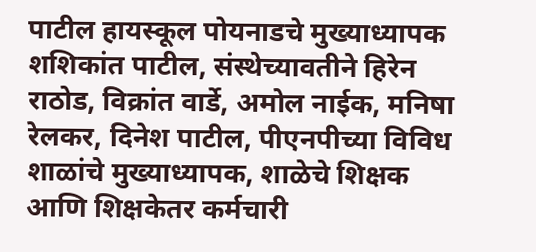पाटील हायस्कूल पोयनाडचे मुख्याध्यापक शशिकांत पाटील, संस्थेच्यावतीने हिरेन राठोड, विक्रांत वार्डे, अमोल नाईक, मनिषा रेलकर, दिनेश पाटील, पीएनपीच्या विविध शाळांचे मुख्याध्यापक, शाळेचे शिक्षक आणि शिक्षकेतर कर्मचारी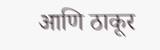आणि ठाकूर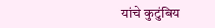यांचे कुटुंबिय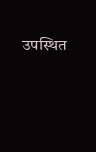उपस्थित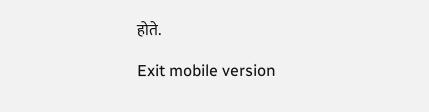होते.

Exit mobile version